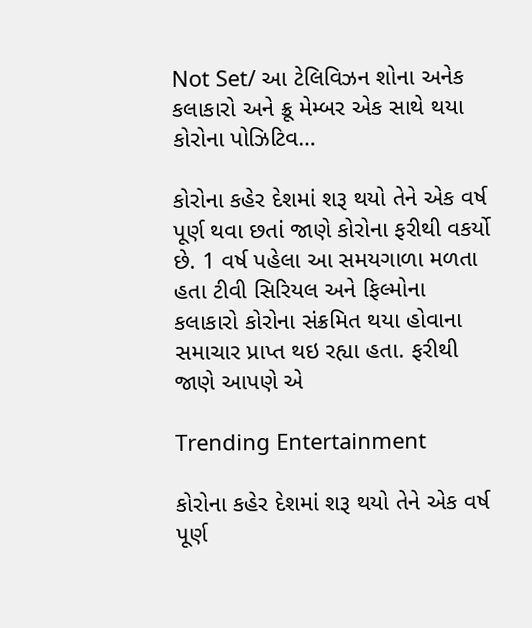Not Set/ આ ટેલિવિઝન શોના અનેક કલાકારો અને ક્રૂ મેમ્બર એક સાથે થયા કોરોના પોઝિટિવ…

કોરોના કહેર દેશમાં શરૂ થયો તેને એક વર્ષ પૂર્ણ થવા છતાં જાણે કોરોના ફરીથી વકર્યો છે. 1 વર્ષ પહેલા આ સમયગાળા મળતા હતા ટીવી સિરિયલ અને ફિલ્મોના કલાકારો કોરોના સંક્રમિત થયા હોવાના સમાચાર પ્રાપ્ત થઇ રહ્યા હતા. ફરીથી જાણે આપણે એ

Trending Entertainment

કોરોના કહેર દેશમાં શરૂ થયો તેને એક વર્ષ પૂર્ણ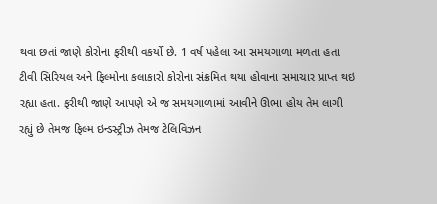થવા છતાં જાણે કોરોના ફરીથી વકર્યો છે. 1 વર્ષ પહેલા આ સમયગાળા મળતા હતા ટીવી સિરિયલ અને ફિલ્મોના કલાકારો કોરોના સંક્રમિત થયા હોવાના સમાચાર પ્રાપ્ત થઇ રહ્યા હતા. ફરીથી જાણે આપણે એ જ સમયગાળામાં આવીને ઊભા હોય તેમ લાગી રહ્યું છે તેમજ ફિલ્મ ઇન્ડસ્ટ્રીઝ તેમજ ટેલિવિઝન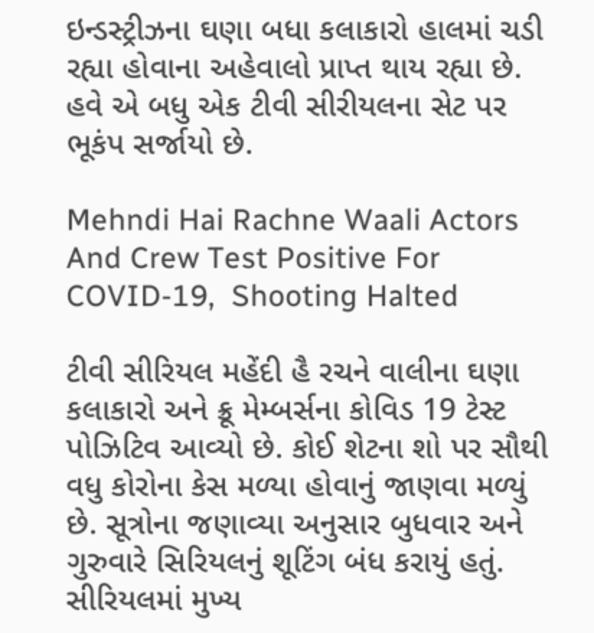ઇન્ડસ્ટ્રીઝના ઘણા બધા કલાકારો હાલમાં ચડી રહ્યા હોવાના અહેવાલો પ્રાપ્ત થાય રહ્યા છે. હવે એ બધુ એક ટીવી સીરીયલના સેટ પર ભૂકંપ સર્જાયો છે.

Mehndi Hai Rachne Waali Actors And Crew Test Positive For COVID-19,  Shooting Halted

ટીવી સીરિયલ મહેંદી હૈ રચને વાલીના ઘણા કલાકારો અને ક્રૂ મેમ્બર્સના કોવિડ 19 ટેસ્ટ પોઝિટિવ આવ્યો છે. કોઈ શેટના શો પર સૌથી વધુ કોરોના કેસ મળ્યા હોવાનું જાણવા મળ્યું છે. સૂત્રોના જણાવ્યા અનુસાર બુધવાર અને ગુરુવારે સિરિયલનું શૂટિંગ બંધ કરાયું હતું. સીરિયલમાં મુખ્ય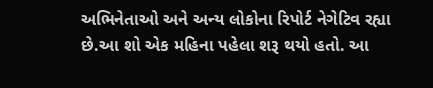અભિનેતાઓ અને અન્ય લોકોના રિપોર્ટ નેગેટિવ રહ્યા છે.આ શો એક મહિના પહેલા શરૂ થયો હતો. આ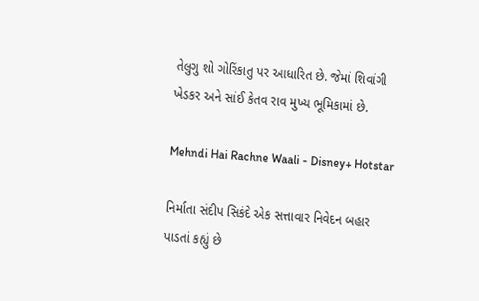તેલુગુ શો ગોરિંકાતુ પર આધારિત છે. જેમાં શિવાંગી ખેડકર અને સાંઈ કેતવ રાવ મુખ્ય ભૂમિકામાં છે.

Mehndi Hai Rachne Waali - Disney+ Hotstar

નિર્માતા સંદીપ સિકંદે એક સત્તાવાર નિવેદન બહાર પાડતાં કહ્યું છે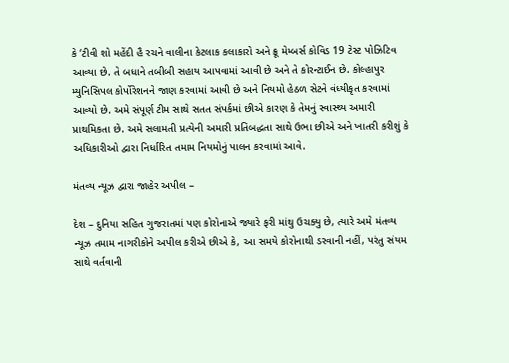કે ‘ટીવી શો મહેંદી હૈ રચને વાલીના કેટલાક કલાકારો અને ક્રૂ મેમ્બર્સ કોવિડ 19 ટેસ્ટ પોઝિટિવ આવ્યા છે. તે બધાને તબીબી સહાય આપવામાં આવી છે અને તે કોરન્ટાઈન છે. કોલ્હાપુર મ્યુનિસિપલ કોર્પોરેશનને જાણ કરવામાં આવી છે અને નિયમો હેઠળ સેટને વંધ્યીકૃત કરવામાં આવ્યો છે. અમે સંપૂર્ણ ટીમ સાથે સતત સંપર્કમાં છીએ કારણ કે તેમનું સ્વાસ્થ્ય અમારી પ્રાથમિકતા છે. અમે સલામતી પ્રત્યેની અમારી પ્રતિબદ્ધતા સાથે ઉભા છીએ અને ખાતરી કરીશું કે અધિકારીઓ દ્વારા નિર્ધારિત તમામ નિયમોનું પાલન કરવામાં આવે.

મંતવ્ય ન્યૂઝ દ્વારા જાહેર અપીલ –

દેશ – દુનિયા સહિત ગુજરાતમાં પણ કોરોનાએ જ્યારે ફરી માંથુ ઉચક્યુ છે, ત્યારે અમે મંતવ્ય ન્યૂઝ તમામ નાગરીકોને અપીલ કરીએ છીએ કે, આ સમયે કોરોનાથી ડરવાની નહીં, પરંતુ સંયમ સાથે વર્તવાની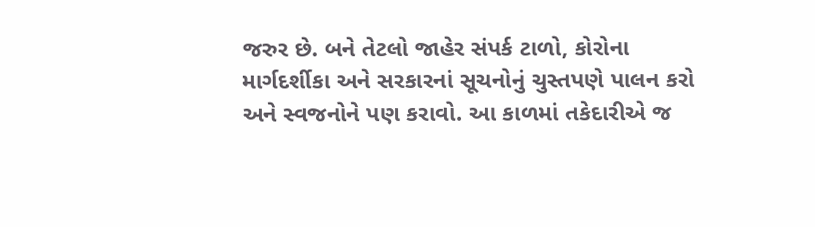જરુર છે. બને તેટલો જાહેર સંપર્ક ટાળો, કોરોના માર્ગદર્શીકા અને સરકારનાં સૂચનોનું ચુસ્તપણે પાલન કરો અને સ્વજનોને પણ કરાવો. આ કાળમાં તકેદારીએ જ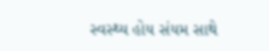સ્વસ્થ્ય હોય સંયમ સાથે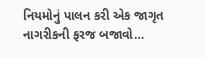નિયમોનું પાલન કરી એક જાગૃત નાગરીકની ફરજ બજાવો…